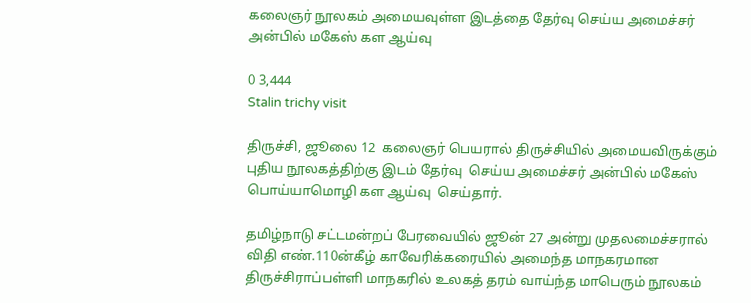கலைஞர் நூலகம் அமையவுள்ள இடத்தை தேர்வு செய்ய அமைச்சர் அன்பில் மகேஸ் கள ஆய்வு

0 3,444
Stalin trichy visit

திருச்சி, ஜூலை 12  கலைஞர் பெயரால் திருச்சியில் அமையவிருக்கும் புதிய நூலகத்திற்கு இடம் தேர்வு  செய்ய அமைச்சர் அன்பில் மகேஸ் பொய்யாமொழி கள ஆய்வு  செய்தார்.

தமிழ்நாடு சட்டமன்றப் பேரவையில் ஜூன் 27 அன்று முதலமைச்சரால் விதி எண்.110ன்கீழ் காவேரிக்கரையில் அமைந்த மாநகரமான திருச்சிராப்பள்ளி மாநகரில் உலகத் தரம் வாய்ந்த மாபெரும் நூலகம்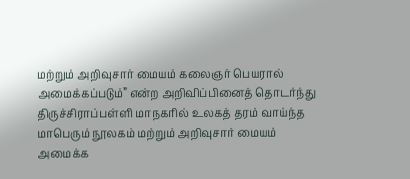மற்றும் அறிவுசார் மையம் கலைஞர் பெயரால் அமைக்கப்படும்” என்ற அறிவிப்பினைத் தொடர்ந்து திருச்சிராப்பள்ளி மாநகரில் உலகத் தரம் வாய்ந்த மாபெரும் நூலகம் மற்றும் அறிவுசார் மையம் அமைக்க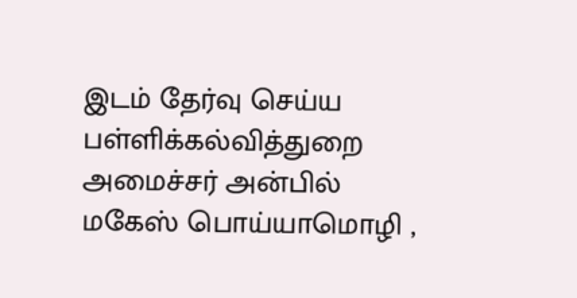இடம் தேர்வு செய்ய பள்ளிக்கல்வித்துறை அமைச்சர் அன்பில் மகேஸ் பொய்யாமொழி ,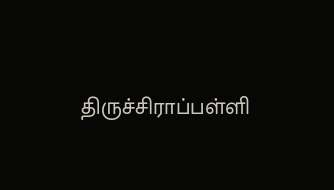திருச்சிராப்பள்ளி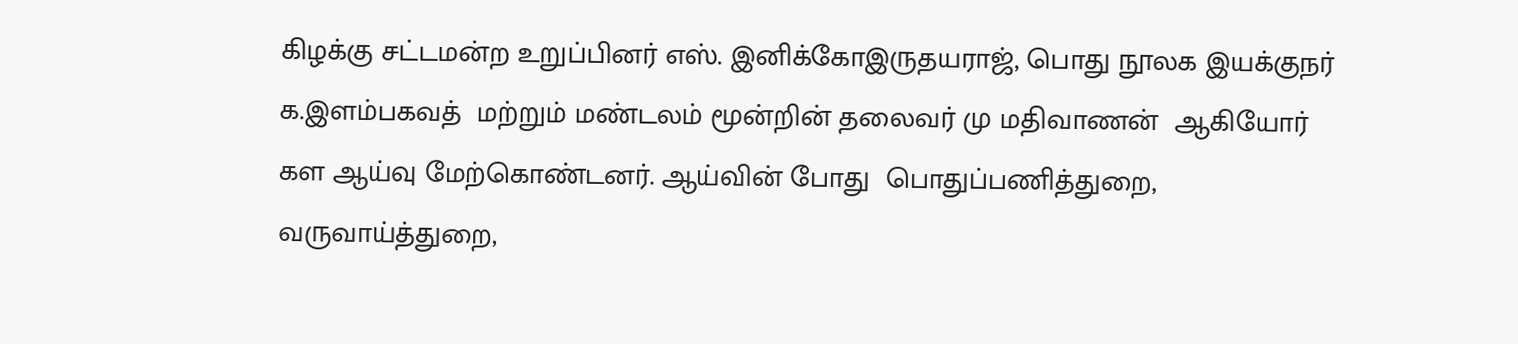கிழக்கு சட்டமன்ற உறுப்பினர் எஸ். இனிக்கோஇருதயராஜ், பொது நூலக இயக்குநர் க.இளம்பகவத்  மற்றும் மண்டலம் மூன்றின் தலைவர் மு மதிவாணன்  ஆகியோர் கள ஆய்வு மேற்கொண்டனர். ஆய்வின் போது  பொதுப்பணித்துறை, வருவாய்த்துறை,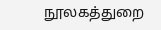நூலகத்துறை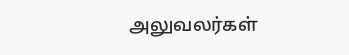அலுவலர்கள்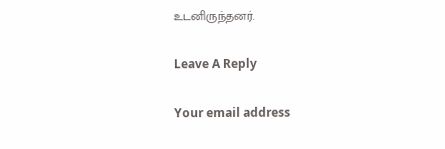உடனிருந்தனர்.

Leave A Reply

Your email address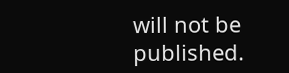will not be published.